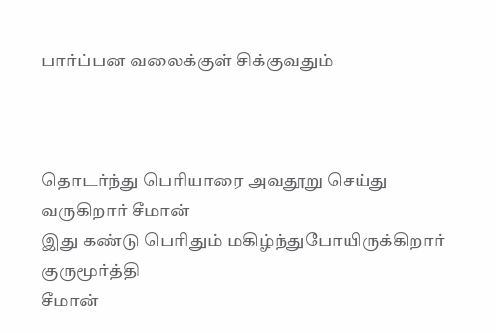பார்ப்பன வலைக்குள் சிக்குவதும்



தொடர்ந்து பெரியாரை அவதூறு செய்து வருகிறார் சீமான்
இது கண்டு பெரிதும் மகிழ்ந்துபோயிருக்கிறார் குருமூர்த்தி
சீமான்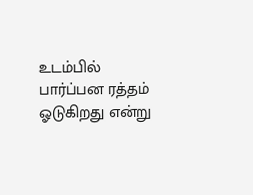உடம்பில் பார்ப்பன ரத்தம் ஓடுகிறது என்று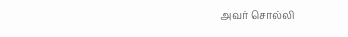அவர் சொல்லி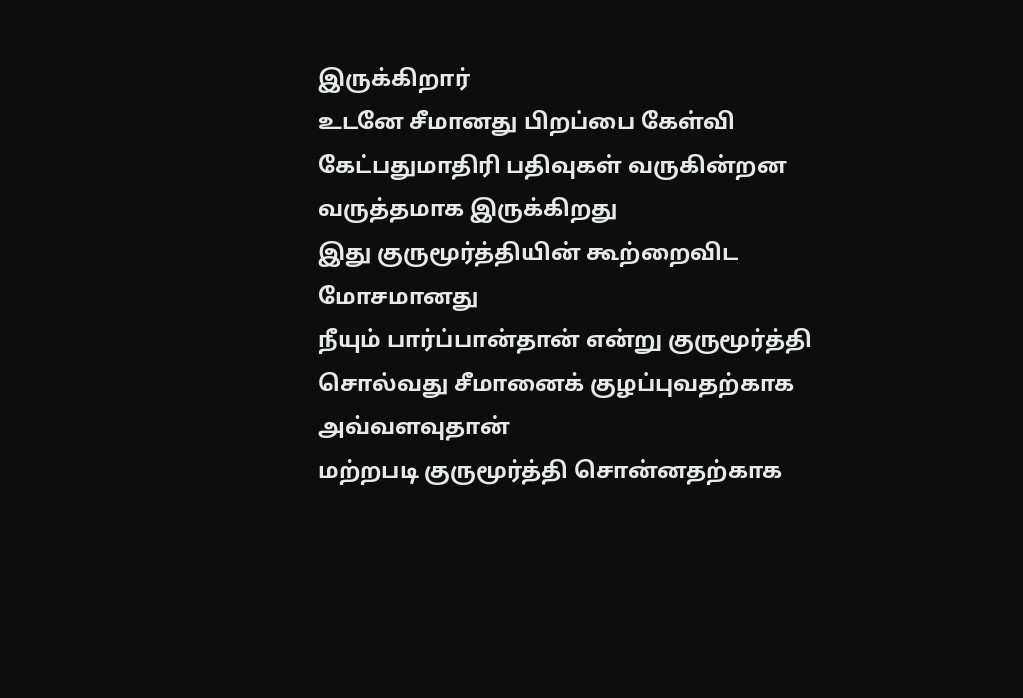இருக்கிறார்
உடனே சீமானது பிறப்பை கேள்வி கேட்பதுமாதிரி பதிவுகள் வருகின்றன
வருத்தமாக இருக்கிறது
இது குருமூர்த்தியின் கூற்றைவிட மோசமானது
நீயும் பார்ப்பான்தான் என்று குருமூர்த்தி சொல்வது சீமானைக் குழப்புவதற்காக
அவ்வளவுதான்
மற்றபடி குருமூர்த்தி சொன்னதற்காக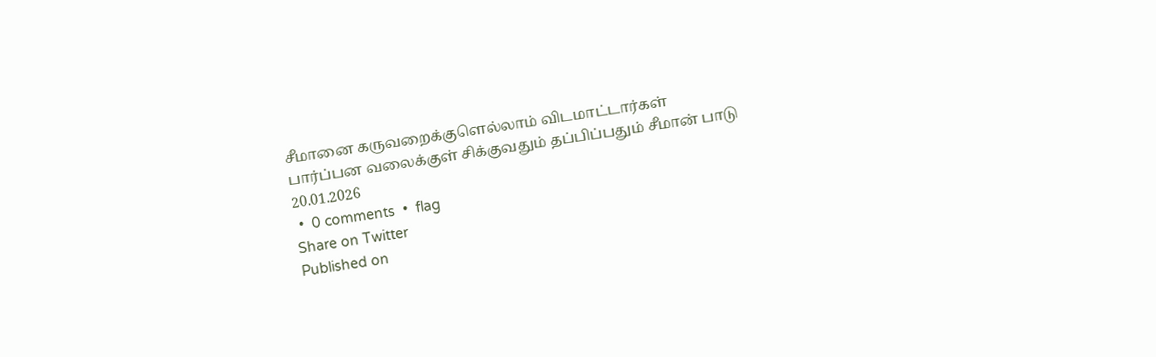சீமானை கருவறைக்குளெல்லாம் விடமாட்டார்கள்
பார்ப்பன வலைக்குள் சிக்குவதும் தப்பிப்பதும் சீமான் பாடு
20.01.2026
 •  0 comments  •  flag
Share on Twitter
Published on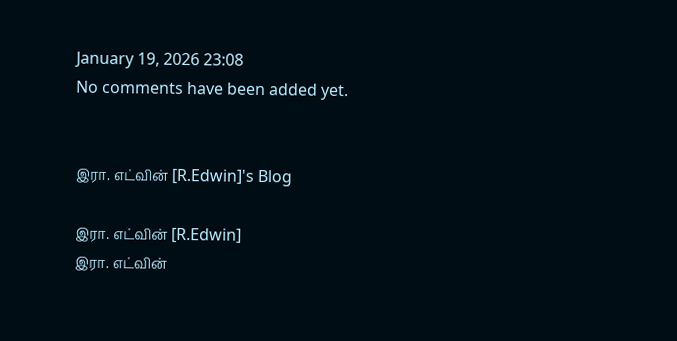January 19, 2026 23:08
No comments have been added yet.


இரா. எட்வின் [R.Edwin]'s Blog

இரா. எட்வின் [R.Edwin]
இரா. எட்வின்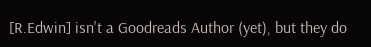[R.Edwin] isn't a Goodreads Author (yet), but they do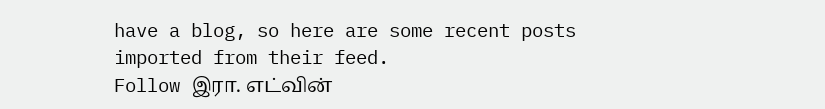have a blog, so here are some recent posts imported from their feed.
Follow இரா. எட்வின்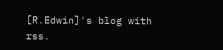[R.Edwin]'s blog with rss.